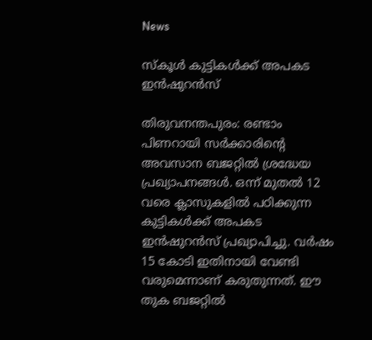News

സ്‌കൂള്‍ കുട്ടികള്‍ക്ക് അപകട ഇന്‍ഷുറന്‍സ്

തിരുവനന്തപുരം: രണ്ടാം പിണറായി സര്‍ക്കാരിന്റെ അവസാന ബജറ്റില്‍ ശ്രദ്ധേയ പ്രഖ്യാപനങ്ങള്‍. ഒന്ന് മുതല്‍ 12 വരെ ക്ലാസുകളില്‍ പഠിക്കുന്ന കുട്ടികള്‍ക്ക് അപകട ഇന്‍ഷുറന്‍സ് പ്രഖ്യാപിച്ചു. വര്‍ഷം 15 കോടി ഇതിനായി വേണ്ടി വരുമെന്നാണ് കരുതുന്നത്. ഈ തുക ബജറ്റില്‍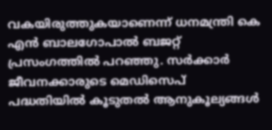വകയിരുത്തുകയാണെന്ന് ധനമന്ത്രി കെ എന്‍ ബാലഗോപാല്‍ ബജറ്റ് പ്രസംഗത്തില്‍ പറഞ്ഞു. സര്‍ക്കാര്‍ ജീവനക്കാരുടെ മെഡിസെപ് പദ്ധതിയില്‍ കൂടുതല്‍ ആനുകൂല്യങ്ങള്‍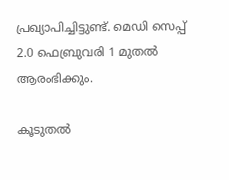പ്രഖ്യാപിച്ചിട്ടുണ്ട്. മെഡി സെപ്പ് 2.0 ഫെബ്രുവരി 1 മുതല്‍ ആരംഭിക്കും.

കൂടുതല്‍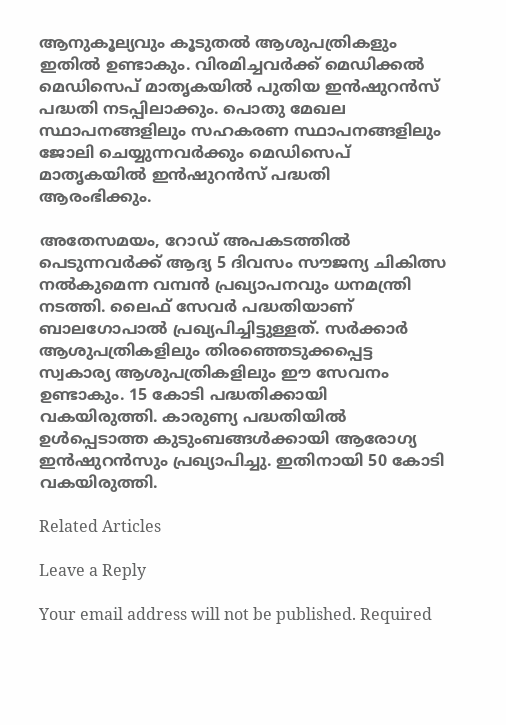ആനുകൂല്യവും കൂടുതല്‍ ആശുപത്രികളും ഇതില്‍ ഉണ്ടാകും. വിരമിച്ചവര്‍ക്ക് മെഡിക്കല്‍ മെഡിസെപ് മാതൃകയില്‍ പുതിയ ഇന്‍ഷുറന്‍സ് പദ്ധതി നടപ്പിലാക്കും. പൊതു മേഖല സ്ഥാപനങ്ങളിലും സഹകരണ സ്ഥാപനങ്ങളിലും ജോലി ചെയ്യുന്നവര്‍ക്കും മെഡിസെപ് മാതൃകയില്‍ ഇന്‍ഷുറന്‍സ് പദ്ധതി ആരംഭിക്കും.

അതേസമയം, റോഡ് അപകടത്തില്‍ പെടുന്നവര്‍ക്ക് ആദ്യ 5 ദിവസം സൗജന്യ ചികിത്സ നല്‍കുമെന്ന വമ്പന്‍ പ്രഖ്യാപനവും ധനമന്ത്രി നടത്തി. ലൈഫ് സേവര്‍ പദ്ധതിയാണ് ബാലഗോപാല്‍ പ്രഖ്യപിച്ചിട്ടുള്ളത്. സര്‍ക്കാര്‍ ആശുപത്രികളിലും തിരഞ്ഞെടുക്കപ്പെട്ട സ്വകാര്യ ആശുപത്രികളിലും ഈ സേവനം ഉണ്ടാകും. 15 കോടി പദ്ധതിക്കായി വകയിരുത്തി. കാരുണ്യ പദ്ധതിയില്‍ ഉള്‍പ്പെടാത്ത കുടുംബങ്ങള്‍ക്കായി ആരോഗ്യ ഇന്‍ഷുറന്‍സും പ്രഖ്യാപിച്ചു. ഇതിനായി 50 കോടി വകയിരുത്തി.

Related Articles

Leave a Reply

Your email address will not be published. Required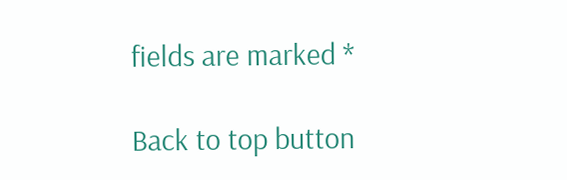fields are marked *

Back to top button